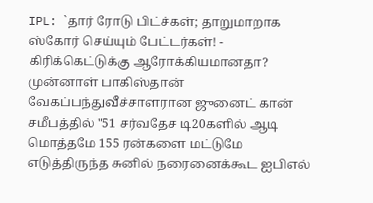IPL: `தார் ரோடு பிட்ச்கள்; தாறுமாறாக ஸ்கோர் செய்யும் பேட்டர்கள்! - கிரிக்கெட்டுக்கு ஆரோக்கியமானதா?
முன்னாள் பாகிஸ்தான் வேகப்பந்துவீச்சாளரான ஜுனைட் கான் சமீபத்தில் "51 சர்வதேச டி20களில் ஆடி மொத்தமே 155 ரன்களை மட்டுமே எடுத்திருந்த சுனில் நரைனைக்கூட ஐபிஎல்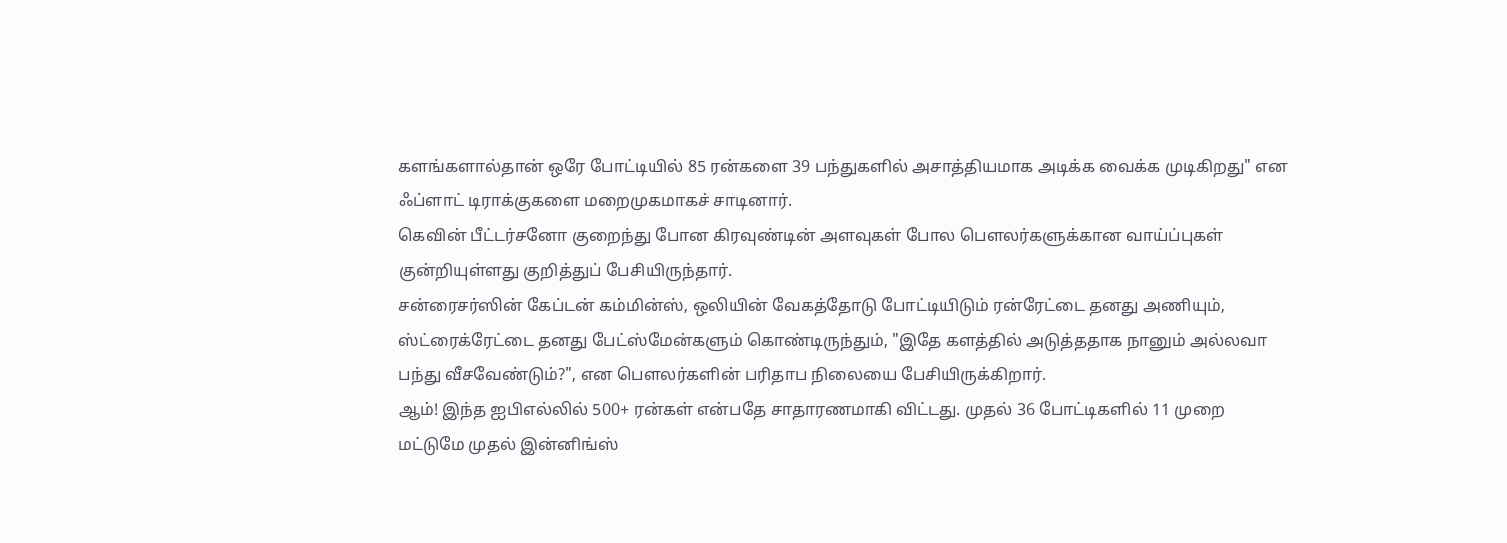களங்களால்தான் ஒரே போட்டியில் 85 ரன்களை 39 பந்துகளில் அசாத்தியமாக அடிக்க வைக்க முடிகிறது" என ஃப்ளாட் டிராக்குகளை மறைமுகமாகச் சாடினார்.
கெவின் பீட்டர்சனோ குறைந்து போன கிரவுண்டின் அளவுகள் போல பௌலர்களுக்கான வாய்ப்புகள் குன்றியுள்ளது குறித்துப் பேசியிருந்தார்.
சன்ரைசர்ஸின் கேப்டன் கம்மின்ஸ், ஒலியின் வேகத்தோடு போட்டியிடும் ரன்ரேட்டை தனது அணியும், ஸ்ட்ரைக்ரேட்டை தனது பேட்ஸ்மேன்களும் கொண்டிருந்தும், "இதே களத்தில் அடுத்ததாக நானும் அல்லவா பந்து வீசவேண்டும்?", என பௌலர்களின் பரிதாப நிலையை பேசியிருக்கிறார்.
ஆம்! இந்த ஐபிஎல்லில் 500+ ரன்கள் என்பதே சாதாரணமாகி விட்டது. முதல் 36 போட்டிகளில் 11 முறை மட்டுமே முதல் இன்னிங்ஸ்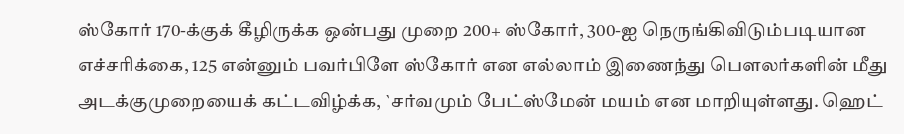ஸ்கோர் 170-க்குக் கீழிருக்க ஒன்பது முறை 200+ ஸ்கோர், 300-ஐ நெருங்கிவிடும்படியான எச்சரிக்கை, 125 என்னும் பவர்பிளே ஸ்கோர் என எல்லாம் இணைந்து பௌலர்களின் மீது அடக்குமுறையைக் கட்டவிழ்க்க, `சர்வமும் பேட்ஸ்மேன் மயம் என மாறியுள்ளது. ஹெட்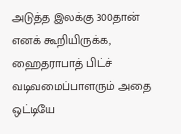அடுத்த இலக்கு 300தான் எனக் கூறியிருக்க, ஹைதராபாத் பிட்ச் வடிவமைப்பாளரும் அதை ஒட்டியே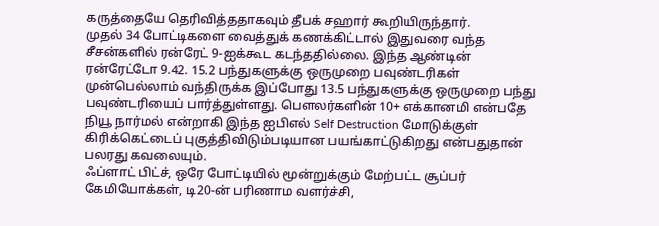கருத்தையே தெரிவித்ததாகவும் தீபக் சஹார் கூறியிருந்தார்.
முதல் 34 போட்டிகளை வைத்துக் கணக்கிட்டால் இதுவரை வந்த சீசன்களில் ரன்ரேட் 9-ஐக்கூட கடந்ததில்லை. இந்த ஆண்டின் ரன்ரேட்டோ 9.42. 15.2 பந்துகளுக்கு ஒருமுறை பவுண்டரிகள் முன்பெல்லாம் வந்திருக்க இப்போது 13.5 பந்துகளுக்கு ஒருமுறை பந்து பவுண்டரியைப் பார்த்துள்ளது. பௌலர்களின் 10+ எக்கானமி என்பதே நியூ நார்மல் என்றாகி இந்த ஐபிஎல் Self Destruction மோடுக்குள் கிரிக்கெட்டைப் புகுத்திவிடும்படியான பயங்காட்டுகிறது என்பதுதான் பலரது கவலையும்.
ஃப்ளாட் பிட்ச், ஒரே போட்டியில் மூன்றுக்கும் மேற்பட்ட சூப்பர் கேமியோக்கள், டி20-ன் பரிணாம வளர்ச்சி,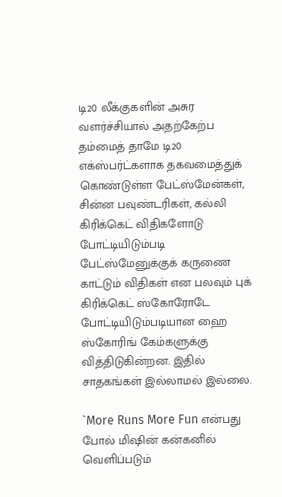டி20 லீக்குகளின் அசுர வளர்ச்சியால் அதற்கேற்ப தம்மைத் தாமே டி20 எக்ஸ்பர்ட்களாக தகவமைத்துக் கொண்டுள்ள பேட்ஸ்மேன்கள், சின்ன பவுண்டரிகள், கல்லி கிரிக்கெட் விதிகளோடு போட்டியிடும்படி பேட்ஸ்மேனுக்குக் கருணை காட்டும் விதிகள் என பலவும் புக் கிரிக்கெட் ஸ்கோரோடே போட்டியிடும்படியான ஹை ஸ்கோரிங் கேம்களுக்கு வித்திடுகின்றன. இதில் சாதகங்கள் இல்லாமல் இல்லை.

`More Runs More Fun என்பது போல் மிஷின் கன்கனில் வெளிப்படும்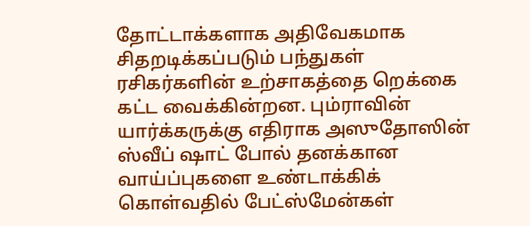தோட்டாக்களாக அதிவேகமாக சிதறடிக்கப்படும் பந்துகள் ரசிகர்களின் உற்சாகத்தை றெக்கை கட்ட வைக்கின்றன. பும்ராவின் யார்க்கருக்கு எதிராக அஸுதோஸின் ஸ்வீப் ஷாட் போல் தனக்கான வாய்ப்புகளை உண்டாக்கிக் கொள்வதில் பேட்ஸ்மேன்கள்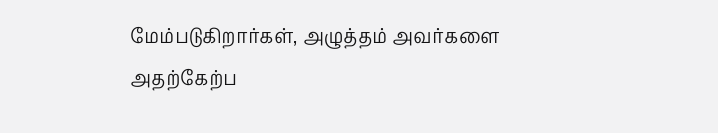மேம்படுகிறார்கள், அழுத்தம் அவர்களை அதற்கேற்ப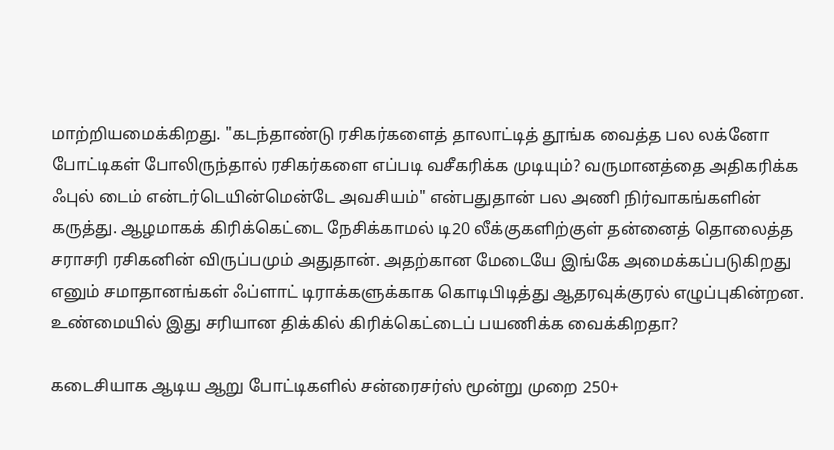மாற்றியமைக்கிறது. "கடந்தாண்டு ரசிகர்களைத் தாலாட்டித் தூங்க வைத்த பல லக்னோ போட்டிகள் போலிருந்தால் ரசிகர்களை எப்படி வசீகரிக்க முடியும்? வருமானத்தை அதிகரிக்க ஃபுல் டைம் என்டர்டெயின்மென்டே அவசியம்" என்பதுதான் பல அணி நிர்வாகங்களின் கருத்து. ஆழமாகக் கிரிக்கெட்டை நேசிக்காமல் டி20 லீக்குகளிற்குள் தன்னைத் தொலைத்த சராசரி ரசிகனின் விருப்பமும் அதுதான். அதற்கான மேடையே இங்கே அமைக்கப்படுகிறது எனும் சமாதானங்கள் ஃப்ளாட் டிராக்களுக்காக கொடிபிடித்து ஆதரவுக்குரல் எழுப்புகின்றன. உண்மையில் இது சரியான திக்கில் கிரிக்கெட்டைப் பயணிக்க வைக்கிறதா?

கடைசியாக ஆடிய ஆறு போட்டிகளில் சன்ரைசர்ஸ் மூன்று முறை 250+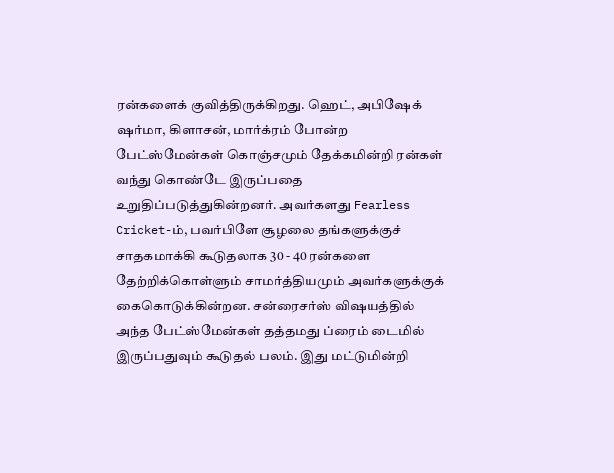ரன்களைக் குவித்திருக்கிறது. ஹெட், அபிஷேக் ஷர்மா, கிளாசன், மார்க்ரம் போன்ற பேட்ஸ்மேன்கள் கொஞ்சமும் தேக்கமின்றி ரன்கள் வந்து கொண்டே இருப்பதை உறுதிப்படுத்துகின்றனர். அவர்களது Fearless Cricket-ம், பவர்பிளே சூழலை தங்களுக்குச் சாதகமாக்கி கூடுதலாக 30 - 40 ரன்களை தேற்றிக்கொள்ளும் சாமர்த்தியமும் அவர்களுக்குக் கைகொடுக்கின்றன. சன்ரைசர்ஸ் விஷயத்தில் அந்த பேட்ஸ்மேன்கள் தத்தமது ப்ரைம் டைமில் இருப்பதுவும் கூடுதல் பலம். இது மட்டுமின்றி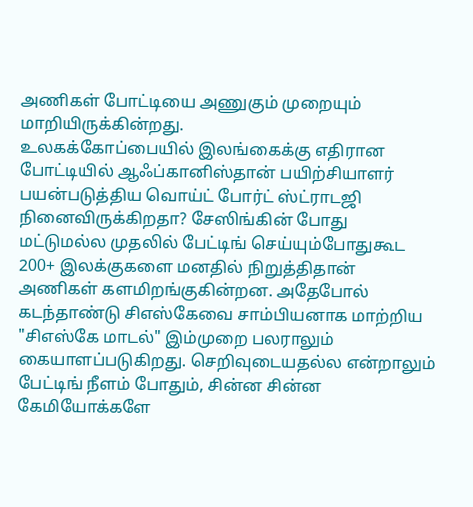அணிகள் போட்டியை அணுகும் முறையும் மாறியிருக்கின்றது.
உலகக்கோப்பையில் இலங்கைக்கு எதிரான போட்டியில் ஆஃப்கானிஸ்தான் பயிற்சியாளர் பயன்படுத்திய வொய்ட் போர்ட் ஸ்ட்ராடஜி நினைவிருக்கிறதா? சேஸிங்கின் போது மட்டுமல்ல முதலில் பேட்டிங் செய்யும்போதுகூட 200+ இலக்குகளை மனதில் நிறுத்திதான் அணிகள் களமிறங்குகின்றன. அதேபோல் கடந்தாண்டு சிஎஸ்கேவை சாம்பியனாக மாற்றிய "சிஎஸ்கே மாடல்" இம்முறை பலராலும் கையாளப்படுகிறது. செறிவுடையதல்ல என்றாலும் பேட்டிங் நீளம் போதும், சின்ன சின்ன கேமியோக்களே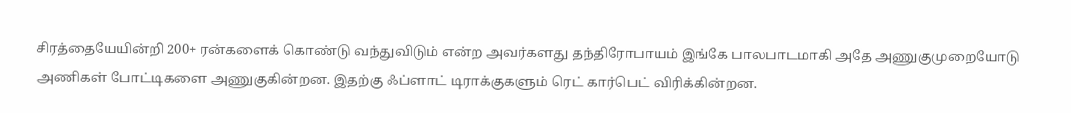சிரத்தையேயின்றி 200+ ரன்களைக் கொண்டு வந்துவிடும் என்ற அவர்களது தந்திரோபாயம் இங்கே பாலபாடமாகி அதே அணுகுமுறையோடு அணிகள் போட்டிகளை அணுகுகின்றன. இதற்கு ஃப்ளாட் டிராக்குகளும் ரெட் கார்பெட் விரிக்கின்றன.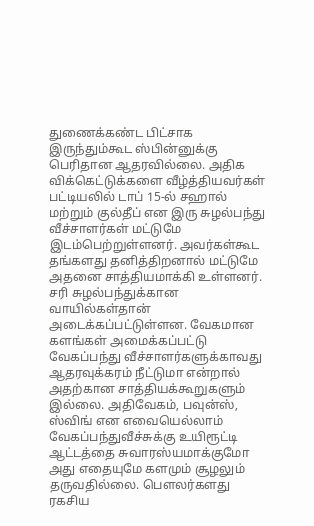துணைக்கண்ட பிட்சாக இருந்தும்கூட ஸ்பின்னுக்கு பெரிதான ஆதரவில்லை. அதிக விக்கெட்டுக்களை வீழ்த்தியவர்கள் பட்டியலில் டாப் 15-ல் சஹால் மற்றும் குல்தீப் என இரு சுழல்பந்து வீச்சாளர்கள் மட்டுமே இடம்பெற்றுள்ளனர். அவர்கள்கூட தங்களது தனித்திறனால் மட்டுமே அதனை சாத்தியமாக்கி உள்ளனர். சரி சுழல்பந்துக்கான வாயில்கள்தான் அடைக்கப்பட்டுள்ளன. வேகமான களங்கள் அமைக்கப்பட்டு வேகப்பந்து வீச்சாளர்களுக்காவது ஆதரவுக்கரம் நீட்டுமா என்றால் அதற்கான சாத்தியக்கூறுகளும் இல்லை. அதிவேகம், பவுன்ஸ், ஸ்விங் என எவையெல்லாம் வேகப்பந்துவீச்சுக்கு உயிரூட்டி ஆட்டத்தை சுவாரஸ்யமாக்குமோ அது எதையுமே களமும் சூழலும் தருவதில்லை. பௌலர்களது ரகசிய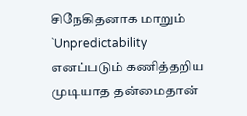சிநேகிதனாக மாறும் `Unpredictability எனப்படும் கணித்தறிய முடியாத தன்மைதான்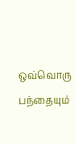ஒவ்வொரு பந்தையும்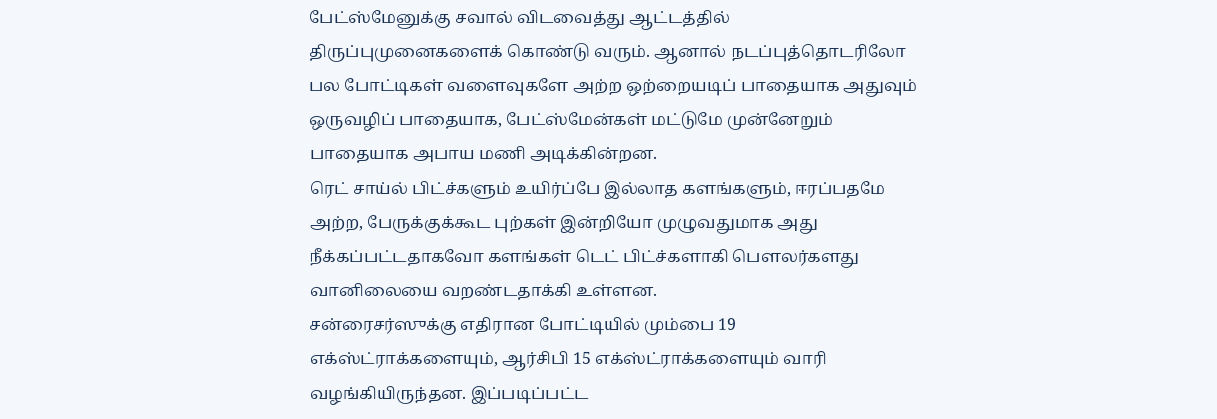பேட்ஸ்மேனுக்கு சவால் விடவைத்து ஆட்டத்தில் திருப்புமுனைகளைக் கொண்டு வரும். ஆனால் நடப்புத்தொடரிலோ பல போட்டிகள் வளைவுகளே அற்ற ஒற்றையடிப் பாதையாக அதுவும் ஒருவழிப் பாதையாக, பேட்ஸ்மேன்கள் மட்டுமே முன்னேறும் பாதையாக அபாய மணி அடிக்கின்றன.
ரெட் சாய்ல் பிட்ச்களும் உயிர்ப்பே இல்லாத களங்களும், ஈரப்பதமே அற்ற, பேருக்குக்கூட புற்கள் இன்றியோ முழுவதுமாக அது நீக்கப்பட்டதாகவோ களங்கள் டெட் பிட்ச்களாகி பௌலர்களது வானிலையை வறண்டதாக்கி உள்ளன.
சன்ரைசர்ஸுக்கு எதிரான போட்டியில் மும்பை 19 எக்ஸ்ட்ராக்களையும், ஆர்சிபி 15 எக்ஸ்ட்ராக்களையும் வாரி வழங்கியிருந்தன. இப்படிப்பட்ட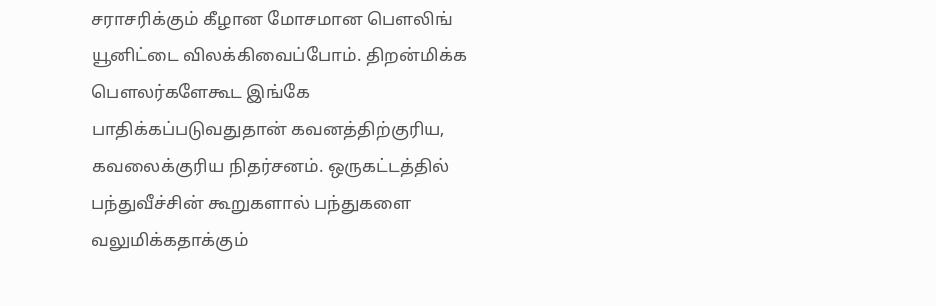சராசரிக்கும் கீழான மோசமான பௌலிங் யூனிட்டை விலக்கிவைப்போம். திறன்மிக்க பௌலர்களேகூட இங்கே பாதிக்கப்படுவதுதான் கவனத்திற்குரிய, கவலைக்குரிய நிதர்சனம். ஒருகட்டத்தில் பந்துவீச்சின் கூறுகளால் பந்துகளை வலுமிக்கதாக்கும்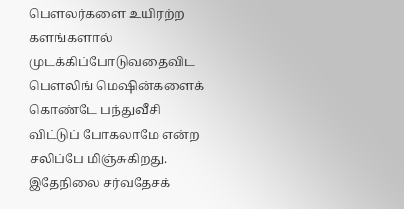பௌலர்களை உயிரற்ற களங்களால் முடக்கிப்போடுவதைவிட பௌலிங் மெஷின்களைக் கொண்டே பந்துவீசி விட்டுப் போகலாமே என்ற சலிப்பே மிஞ்சுகிறது. இதேநிலை சர்வதேசக்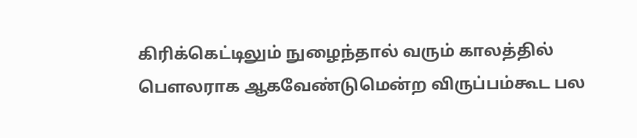கிரிக்கெட்டிலும் நுழைந்தால் வரும் காலத்தில் பௌலராக ஆகவேண்டுமென்ற விருப்பம்கூட பல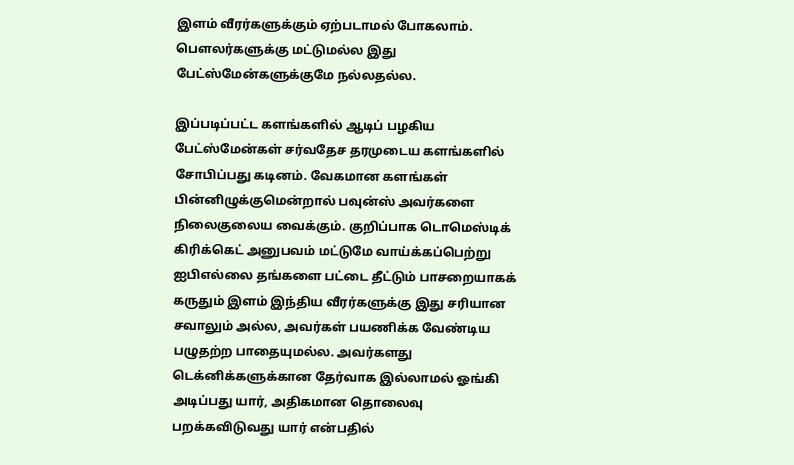இளம் வீரர்களுக்கும் ஏற்படாமல் போகலாம். பௌலர்களுக்கு மட்டுமல்ல இது பேட்ஸ்மேன்களுக்குமே நல்லதல்ல.

இப்படிப்பட்ட களங்களில் ஆடிப் பழகிய பேட்ஸ்மேன்கள் சர்வதேச தரமுடைய களங்களில் சோபிப்பது கடினம். வேகமான களங்கள் பின்னிழுக்குமென்றால் பவுன்ஸ் அவர்களை நிலைகுலைய வைக்கும். குறிப்பாக டொமெஸ்டிக் கிரிக்கெட் அனுபவம் மட்டுமே வாய்க்கப்பெற்று ஐபிஎல்லை தங்களை பட்டை தீட்டும் பாசறையாகக் கருதும் இளம் இந்திய வீரர்களுக்கு இது சரியான சவாலும் அல்ல, அவர்கள் பயணிக்க வேண்டிய பழுதற்ற பாதையுமல்ல. அவர்களது டெக்னிக்களுக்கான தேர்வாக இல்லாமல் ஓங்கி அடிப்பது யார், அதிகமான தொலைவு பறக்கவிடுவது யார் என்பதில்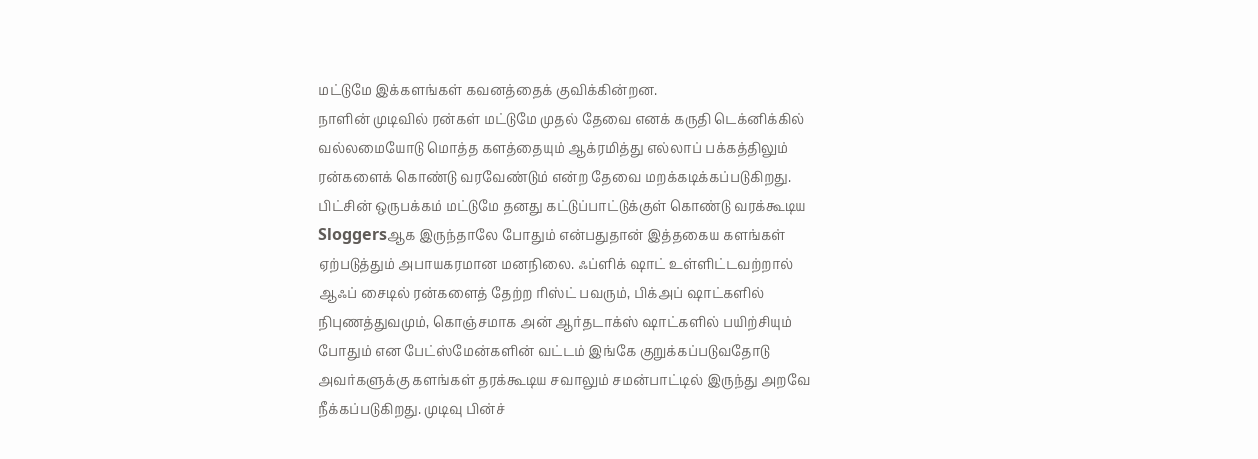மட்டுமே இக்களங்கள் கவனத்தைக் குவிக்கின்றன.
நாளின் முடிவில் ரன்கள் மட்டுமே முதல் தேவை எனக் கருதி டெக்னிக்கில் வல்லமையோடு மொத்த களத்தையும் ஆக்ரமித்து எல்லாப் பக்கத்திலும் ரன்களைக் கொண்டு வரவேண்டும் என்ற தேவை மறக்கடிக்கப்படுகிறது. பிட்சின் ஒருபக்கம் மட்டுமே தனது கட்டுப்பாட்டுக்குள் கொண்டு வரக்கூடிய Sloggersஆக இருந்தாலே போதும் என்பதுதான் இத்தகைய களங்கள் ஏற்படுத்தும் அபாயகரமான மனநிலை. ஃப்ளிக் ஷாட் உள்ளிட்டவற்றால் ஆஃப் சைடில் ரன்களைத் தேற்ற ரிஸ்ட் பவரும், பிக்அப் ஷாட்களில் நிபுணத்துவமும், கொஞ்சமாக அன் ஆர்தடாக்ஸ் ஷாட்களில் பயிற்சியும் போதும் என பேட்ஸ்மேன்களின் வட்டம் இங்கே குறுக்கப்படுவதோடு அவர்களுக்கு களங்கள் தரக்கூடிய சவாலும் சமன்பாட்டில் இருந்து அறவே நீக்கப்படுகிறது. முடிவு பின்ச்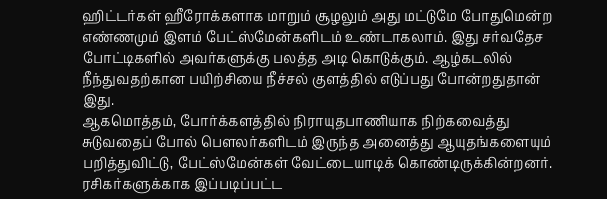ஹிட்டர்கள் ஹீரோக்களாக மாறும் சூழலும் அது மட்டுமே போதுமென்ற எண்ணமும் இளம் பேட்ஸ்மேன்களிடம் உண்டாகலாம். இது சர்வதேச போட்டிகளில் அவர்களுக்கு பலத்த அடி கொடுக்கும். ஆழ்கடலில் நீந்துவதற்கான பயிற்சியை நீச்சல் குளத்தில் எடுப்பது போன்றதுதான் இது.
ஆகமொத்தம், போர்க்களத்தில் நிராயுதபாணியாக நிற்கவைத்து சுடுவதைப் போல் பௌலர்களிடம் இருந்த அனைத்து ஆயுதங்களையும் பறித்துவிட்டு, பேட்ஸ்மேன்கள் வேட்டையாடிக் கொண்டிருக்கின்றனர்.
ரசிகர்களுக்காக இப்படிப்பட்ட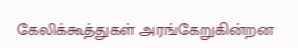கேலிக்கூத்துகள் அரங்கேறுகின்றன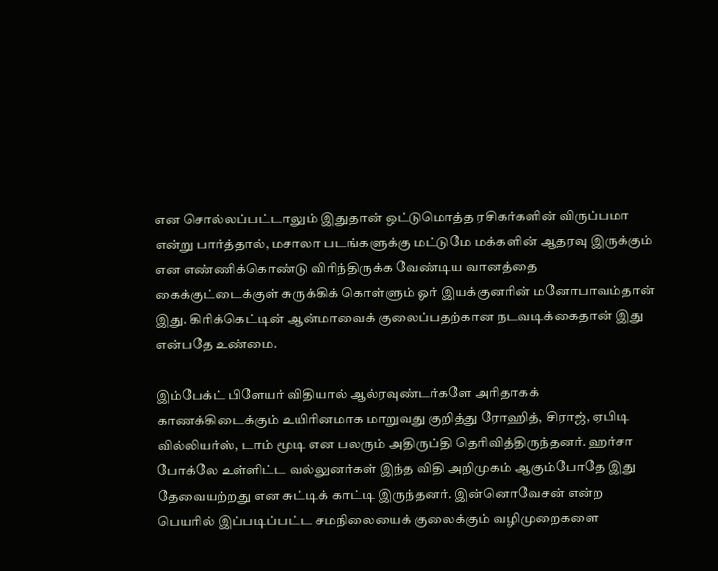என சொல்லப்பட்டாலும் இதுதான் ஒட்டுமொத்த ரசிகர்களின் விருப்பமா என்று பார்த்தால், மசாலா படங்களுக்கு மட்டுமே மக்களின் ஆதரவு இருக்கும் என எண்ணிக்கொண்டு விரிந்திருக்க வேண்டிய வானத்தை கைக்குட்டைக்குள் சுருக்கிக் கொள்ளும் ஓர் இயக்குனரின் மனோபாவம்தான் இது. கிரிக்கெட்டின் ஆன்மாவைக் குலைப்பதற்கான நடவடிக்கைதான் இது என்பதே உண்மை.

இம்பேக்ட் பிளேயர் விதியால் ஆல்ரவுண்டர்களே அரிதாகக் காணக்கிடைக்கும் உயிரினமாக மாறுவது குறித்து ரோஹித், சிராஜ், ஏபிடி வில்லியர்ஸ், டாம் மூடி என பலரும் அதிருப்தி தெரிவித்திருந்தனர். ஹர்சா போக்லே உள்ளிட்ட வல்லுனர்கள் இந்த விதி அறிமுகம் ஆகும்போதே இது தேவையற்றது என சுட்டிக் காட்டி இருந்தனர். இன்னொவேசன் என்ற பெயரில் இப்படிப்பட்ட சமநிலையைக் குலைக்கும் வழிமுறைகளை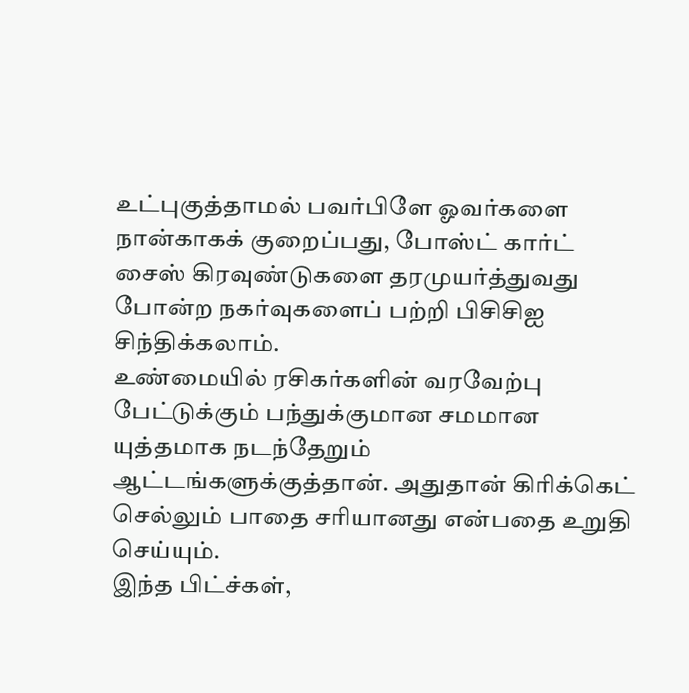உட்புகுத்தாமல் பவர்பிளே ஓவர்களை நான்காகக் குறைப்பது, போஸ்ட் கார்ட் சைஸ் கிரவுண்டுகளை தரமுயர்த்துவது போன்ற நகர்வுகளைப் பற்றி பிசிசிஐ சிந்திக்கலாம்.
உண்மையில் ரசிகர்களின் வரவேற்பு பேட்டுக்கும் பந்துக்குமான சமமான யுத்தமாக நடந்தேறும் ஆட்டங்களுக்குத்தான். அதுதான் கிரிக்கெட் செல்லும் பாதை சரியானது என்பதை உறுதி செய்யும்.
இந்த பிட்ச்கள்,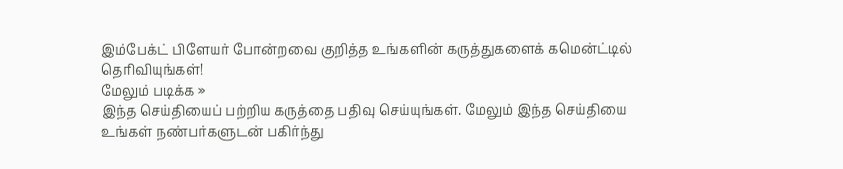இம்பேக்ட் பிளேயர் போன்றவை குறித்த உங்களின் கருத்துகளைக் கமென்ட்டில் தெரிவியுங்கள்!
மேலும் படிக்க »
இந்த செய்தியைப் பற்றிய கருத்தை பதிவு செய்யுங்கள். மேலும் இந்த செய்தியை உங்கள் நண்பர்களுடன் பகிர்ந்து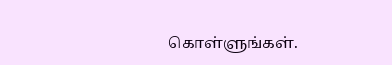கொள்ளுங்கள்.